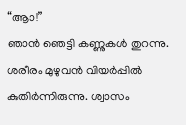“ആാ!”
ഞാൻ ഞെട്ടി കണ്ണുകൾ തുറന്നു.
ശരീരം മുഴുവൻ വിയർപ്പിൽ കുതിർന്നിരുന്നു. ശ്വാസം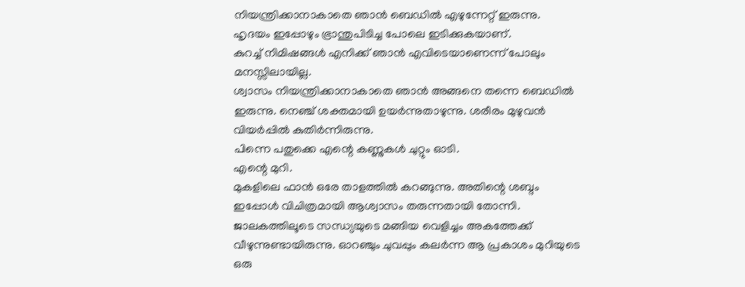നിയന്ത്രിക്കാനാകാതെ ഞാൻ ബെഡിൽ എഴുന്നേറ്റ് ഇരുന്നു.
ഹൃദയം ഇപ്പോഴും ഭ്രാന്തുപിടിച്ച പോലെ ഇടിക്കുകയാണ്.
കുറച്ച് നിമിഷങ്ങൾ എനിക്ക് ഞാൻ എവിടെയാണെന്ന് പോലും മനസ്സിലായില്ല.
ശ്വാസം നിയന്ത്രിക്കാനാകാതെ ഞാൻ അങ്ങനെ തന്നെ ബെഡിൽ ഇരുന്നു. നെഞ്ച് ശക്തമായി ഉയർന്നുതാഴുന്നു. ശരീരം മുഴുവൻ വിയർപ്പിൽ കുതിർന്നിരുന്നു.
പിന്നെ പതുക്കെ എന്റെ കണ്ണുകൾ ചുറ്റും ഓടി.
എന്റെ മുറി.
മുകളിലെ ഫാൻ ഒരേ താളത്തിൽ കറങ്ങുന്നു. അതിന്റെ ശബ്ദം ഇപ്പോൾ വിചിത്രമായി ആശ്വാസം തരുന്നതായി തോന്നി.
ജാലകത്തിലൂടെ സന്ധ്യയുടെ മങ്ങിയ വെളിച്ചം അകത്തേക്ക് വീഴുന്നുണ്ടായിരുന്നു. ഓറഞ്ചും ചുവപ്പും കലർന്ന ആ പ്രകാശം മുറിയുടെ ഒരു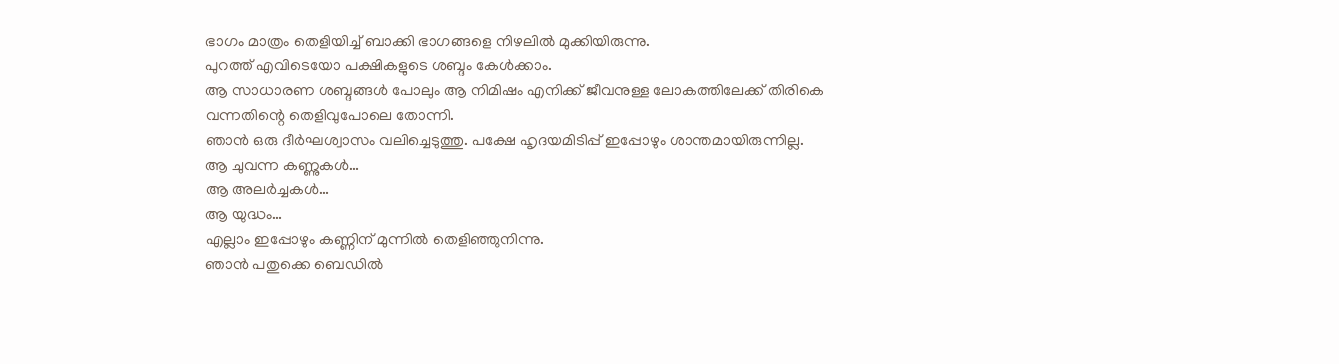ഭാഗം മാത്രം തെളിയിച്ച് ബാക്കി ഭാഗങ്ങളെ നിഴലിൽ മുക്കിയിരുന്നു.
പുറത്ത് എവിടെയോ പക്ഷികളുടെ ശബ്ദം കേൾക്കാം.
ആ സാധാരണ ശബ്ദങ്ങൾ പോലും ആ നിമിഷം എനിക്ക് ജീവനുള്ള ലോകത്തിലേക്ക് തിരികെ വന്നതിന്റെ തെളിവുപോലെ തോന്നി.
ഞാൻ ഒരു ദീർഘശ്വാസം വലിച്ചെടുത്തു. പക്ഷേ ഹൃദയമിടിപ്പ് ഇപ്പോഴും ശാന്തമായിരുന്നില്ല.
ആ ചുവന്ന കണ്ണുകൾ…
ആ അലർച്ചകൾ…
ആ യുദ്ധം…
എല്ലാം ഇപ്പോഴും കണ്ണിന് മുന്നിൽ തെളിഞ്ഞുനിന്നു.
ഞാൻ പതുക്കെ ബെഡിൽ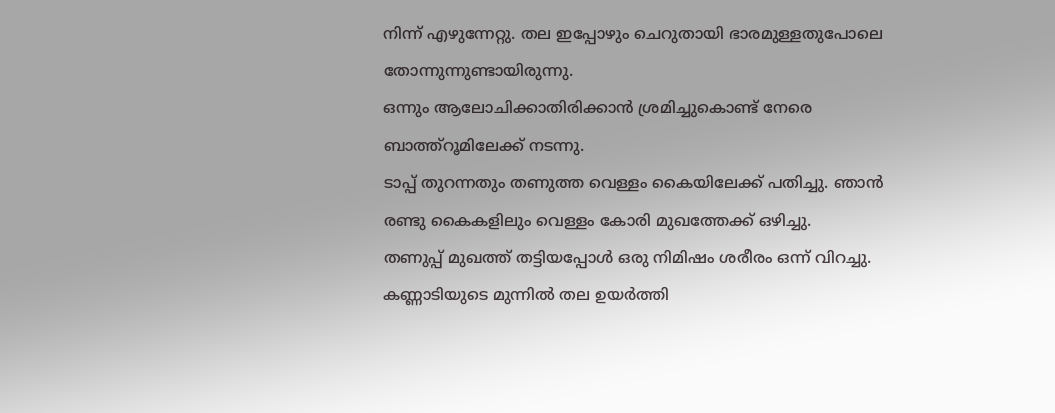നിന്ന് എഴുന്നേറ്റു. തല ഇപ്പോഴും ചെറുതായി ഭാരമുള്ളതുപോലെ തോന്നുന്നുണ്ടായിരുന്നു.
ഒന്നും ആലോചിക്കാതിരിക്കാൻ ശ്രമിച്ചുകൊണ്ട് നേരെ ബാത്ത്റൂമിലേക്ക് നടന്നു.
ടാപ്പ് തുറന്നതും തണുത്ത വെള്ളം കൈയിലേക്ക് പതിച്ചു. ഞാൻ രണ്ടു കൈകളിലും വെള്ളം കോരി മുഖത്തേക്ക് ഒഴിച്ചു.
തണുപ്പ് മുഖത്ത് തട്ടിയപ്പോൾ ഒരു നിമിഷം ശരീരം ഒന്ന് വിറച്ചു.
കണ്ണാടിയുടെ മുന്നിൽ തല ഉയർത്തി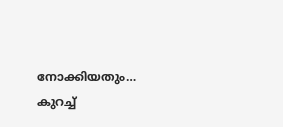നോക്കിയതും… കുറച്ച്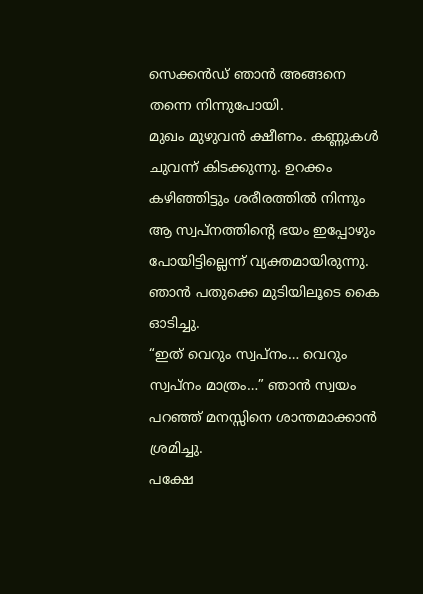സെക്കൻഡ് ഞാൻ അങ്ങനെ തന്നെ നിന്നുപോയി.
മുഖം മുഴുവൻ ക്ഷീണം. കണ്ണുകൾ ചുവന്ന് കിടക്കുന്നു. ഉറക്കം കഴിഞ്ഞിട്ടും ശരീരത്തിൽ നിന്നും ആ സ്വപ്നത്തിന്റെ ഭയം ഇപ്പോഴും പോയിട്ടില്ലെന്ന് വ്യക്തമായിരുന്നു.
ഞാൻ പതുക്കെ മുടിയിലൂടെ കൈ ഓടിച്ചു.
“ഇത് വെറും സ്വപ്നം… വെറും സ്വപ്നം മാത്രം…” ഞാൻ സ്വയം പറഞ്ഞ് മനസ്സിനെ ശാന്തമാക്കാൻ ശ്രമിച്ചു.
പക്ഷേ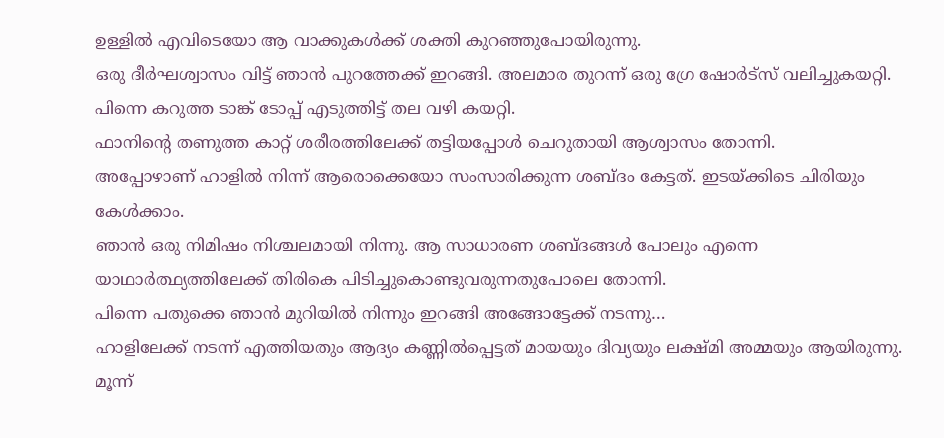ഉള്ളിൽ എവിടെയോ ആ വാക്കുകൾക്ക് ശക്തി കുറഞ്ഞുപോയിരുന്നു.
ഒരു ദീർഘശ്വാസം വിട്ട് ഞാൻ പുറത്തേക്ക് ഇറങ്ങി. അലമാര തുറന്ന് ഒരു ഗ്രേ ഷോർട്സ് വലിച്ചുകയറ്റി. പിന്നെ കറുത്ത ടാങ്ക് ടോപ്പ് എടുത്തിട്ട് തല വഴി കയറ്റി.
ഫാനിന്റെ തണുത്ത കാറ്റ് ശരീരത്തിലേക്ക് തട്ടിയപ്പോൾ ചെറുതായി ആശ്വാസം തോന്നി.
അപ്പോഴാണ് ഹാളിൽ നിന്ന് ആരൊക്കെയോ സംസാരിക്കുന്ന ശബ്ദം കേട്ടത്. ഇടയ്ക്കിടെ ചിരിയും കേൾക്കാം.
ഞാൻ ഒരു നിമിഷം നിശ്ചലമായി നിന്നു. ആ സാധാരണ ശബ്ദങ്ങൾ പോലും എന്നെ യാഥാർത്ഥ്യത്തിലേക്ക് തിരികെ പിടിച്ചുകൊണ്ടുവരുന്നതുപോലെ തോന്നി.
പിന്നെ പതുക്കെ ഞാൻ മുറിയിൽ നിന്നും ഇറങ്ങി അങ്ങോട്ടേക്ക് നടന്നു…
ഹാളിലേക്ക് നടന്ന് എത്തിയതും ആദ്യം കണ്ണിൽപ്പെട്ടത് മായയും ദിവ്യയും ലക്ഷ്മി അമ്മയും ആയിരുന്നു. മൂന്ന്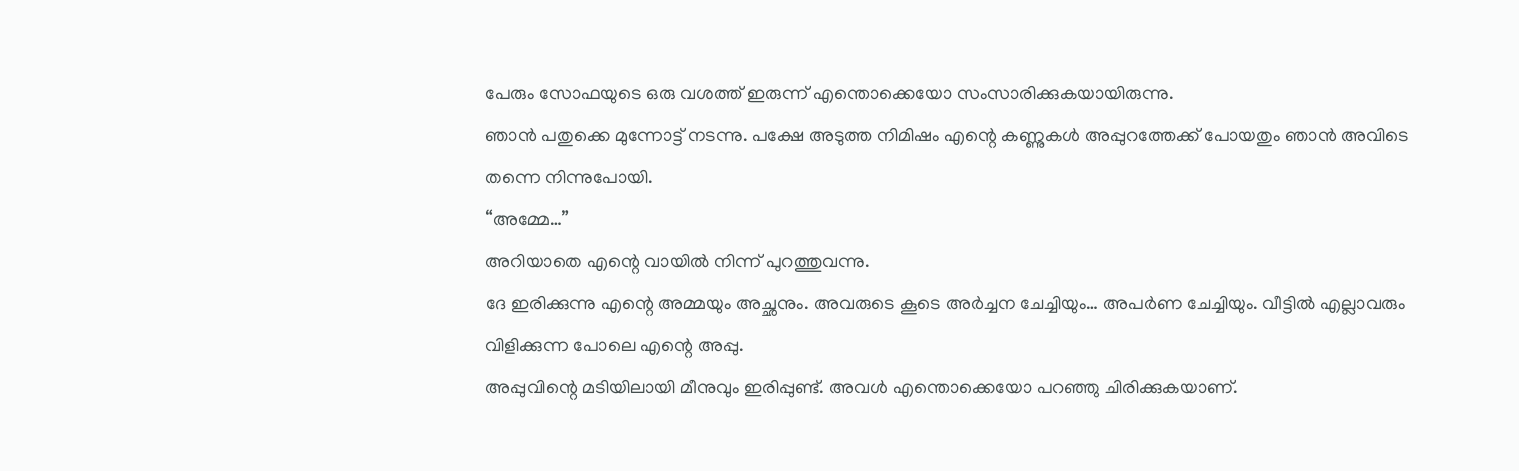പേരും സോഫയുടെ ഒരു വശത്ത് ഇരുന്ന് എന്തൊക്കെയോ സംസാരിക്കുകയായിരുന്നു.
ഞാൻ പതുക്കെ മുന്നോട്ട് നടന്നു. പക്ഷേ അടുത്ത നിമിഷം എന്റെ കണ്ണുകൾ അപ്പുറത്തേക്ക് പോയതും ഞാൻ അവിടെ തന്നെ നിന്നുപോയി.
“അമ്മേ…”
അറിയാതെ എന്റെ വായിൽ നിന്ന് പുറത്തുവന്നു.
ദേ ഇരിക്കുന്നു എന്റെ അമ്മയും അച്ഛനും. അവരുടെ കൂടെ അർച്ചന ചേച്ചിയും… അപർണ ചേച്ചിയും. വീട്ടിൽ എല്ലാവരും വിളിക്കുന്ന പോലെ എന്റെ അപ്പു.
അപ്പുവിന്റെ മടിയിലായി മീനുവും ഇരിപ്പുണ്ട്. അവൾ എന്തൊക്കെയോ പറഞ്ഞു ചിരിക്കുകയാണ്.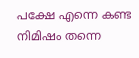പക്ഷേ എന്നെ കണ്ട നിമിഷം തന്നെ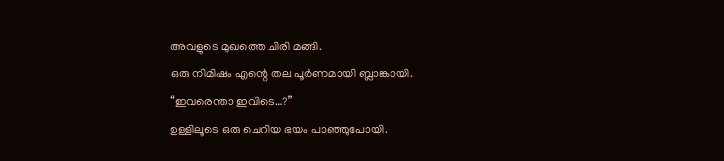അവളുടെ മുഖത്തെ ചിരി മങ്ങി.
ഒരു നിമിഷം എന്റെ തല പൂർണമായി ബ്ലാങ്കായി.
“ഇവരെന്താ ഇവിടെ…?”
ഉള്ളിലൂടെ ഒരു ചെറിയ ഭയം പാഞ്ഞുപോയി.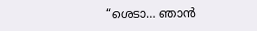“ശെടാ… ഞാൻ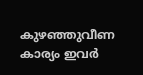കുഴഞ്ഞുവീണ കാര്യം ഇവർ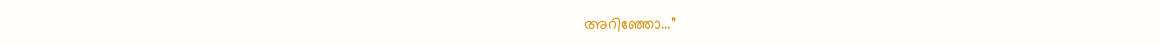അറിഞ്ഞോ…”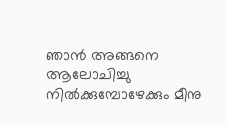ഞാൻ അങ്ങനെ ആലോചിച്ചു നിൽക്കുമ്പോഴേക്കും മീനു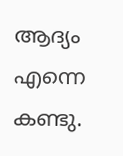ആദ്യം എന്നെ കണ്ടു.